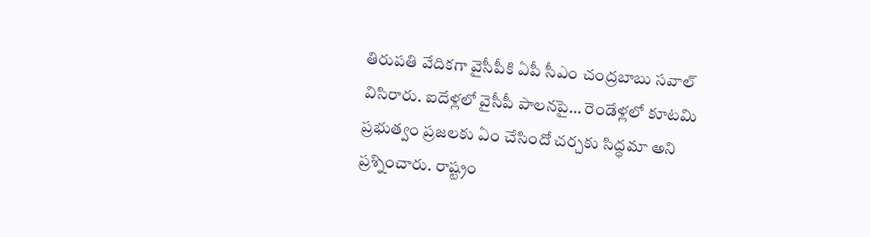తిరుపతి వేదికగా వైసీపీకి ఏపీ సీఎం చంద్రబాబు సవాల్ విసిరారు. ఐదేళ్లలో వైసీపీ పాలనపై… రెండేళ్లలో కూటమి ప్రభుత్వం ప్రజలకు ఏం చేసిందో చర్చకు సిద్ధమా అని ప్రశ్నించారు. రాష్ట్రం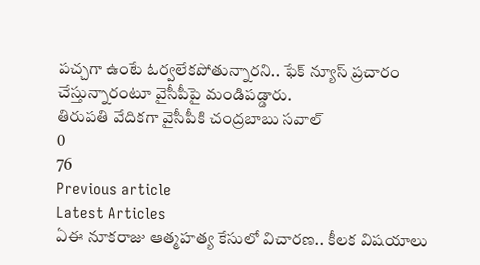పచ్చగా ఉంటే ఓర్వలేకపోతున్నారని.. ఫేక్ న్యూస్ ప్రచారం చేస్తున్నారంటూ వైసీపీపై మండిపడ్డారు.
తిరుపతి వేదికగా వైసీపీకి చంద్రబాబు సవాల్
0
76
Previous article
Latest Articles
ఏఈ నూకరాజు ఆత్మహత్య కేసులో విచారణ.. కీలక విషయాలు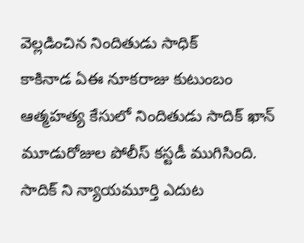వెల్లడించిన నిందితుడు సాధిక్
కాకినాడ ఏఈ నూకరాజు కుటుంబం ఆత్మహత్య కేసులో నిందితుడు సాదిక్ ఖాన్ మూడురోజుల పోలీస్ కస్టడీ ముగిసింది. సాదిక్ ని న్యాయమూర్తి ఎదుట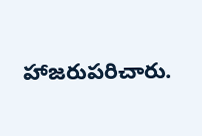హాజరుపరిచారు.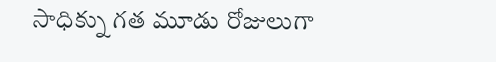సాధిక్ను గత మూడు రోజులుగా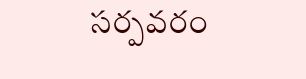సర్పవరం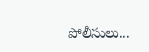పోలీసులు...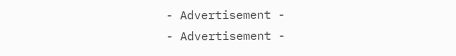- Advertisement -
- Advertisement -